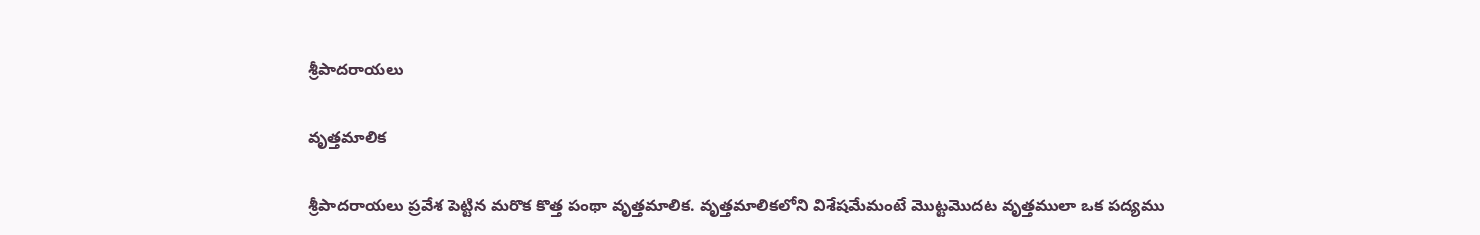శ్రీపాదరాయలు

వృత్తమాలిక

శ్రీపాదరాయలు ప్రవేశ పెట్టిన మరొక కొత్త పంథా వృత్తమాలిక. వృత్తమాలికలోని విశేషమేమంటే మొట్టమొదట వృత్తములా ఒక పద్యము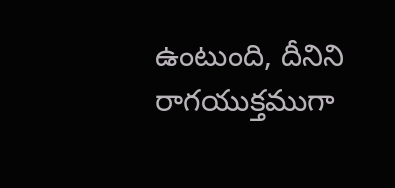ఉంటుంది, దీనిని రాగయుక్తముగా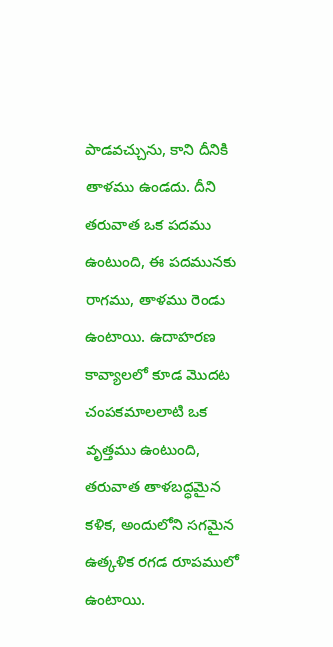పాడవచ్చును, కాని దీనికి తాళము ఉండదు. దీని తరువాత ఒక పదము ఉంటుంది, ఈ పదమునకు రాగము, తాళము రెండు ఉంటాయి. ఉదాహరణ కావ్యాలలో కూడ మొదట చంపకమాలలాటి ఒక వృత్తము ఉంటుంది, తరువాత తాళబద్ధమైన కళిక, అందులోని సగమైన ఉత్కళిక రగడ రూపములో ఉంటాయి.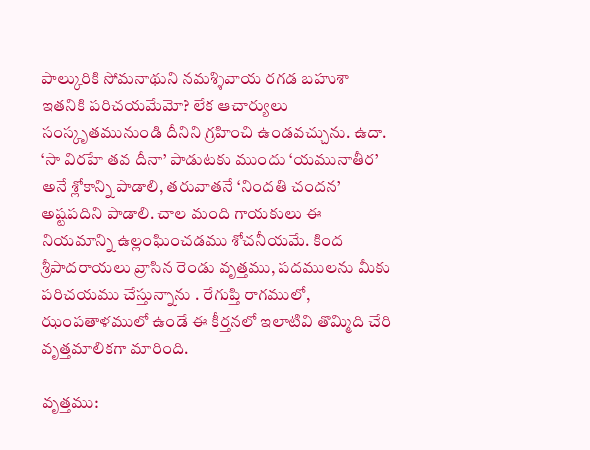పాల్కురికి సోమనాథుని నమశ్శివాయ రగడ బహుశా ఇతనికి పరిచయమేమో? లేక ఆచార్యులు సంస్కృతమునుండి దీనిని గ్రహించి ఉండవచ్చును. ఉదా. ‘సా విరహే తవ దీనా’ పాడుటకు ముందు ‘యమునాతీర’ అనే శ్లోకాన్ని పాడాలి, తరువాతనే ‘నిందతి చందన’ అష్టపదిని పాడాలి. చాల మంది గాయకులు ఈ నియమాన్ని ఉల్లంఘించడము శోచనీయమే. కింద శ్రీపాదరాయలు వ్రాసిన రెండు వృత్తము, పదములను మీకు పరిచయము చేస్తున్నాను . రేగుప్తి రాగములో, ఝంపతాళములో ఉండే ఈ కీర్తనలో ఇలాటివి తొమ్మిది చేరి వృత్తమాలికగా మారింది.

వృత్తము: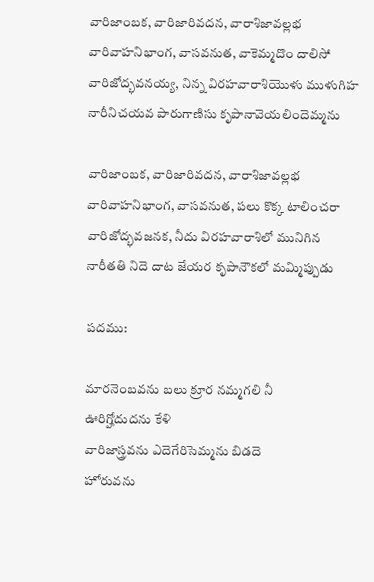వారిజాంబక, వారిజారివదన, వారాశిజావల్లభ
వారివాహనిభాంగ, వాసవనుత, వాకెమ్మదొం దాలిసో
వారిజోద్భవనయ్య, నిన్న విరహవారాశియొళు ముళుగిహ
నారీనిచయవ పారుగాణిసు కృపానావెయలిందెమ్మను

వారిజాంబక, వారిజారివదన, వారాశిజావల్లభ
వారివాహనిభాంగ, వాసవనుత, పలు కొక్క టాలించరా
వారిజోద్భవజనక, నీదు విరహవారాశిలో మునిగిన
నారీతతి నిదె దాట జేయర కృపానౌకలో మమ్మిప్పుడు

పదము:

మారనెంబవను బలు క్రూర నమ్మగలి నీ
ఊరిగ్హోదుదను కేళి
వారిజాస్త్రవను ఎదెగేరిసెమ్మను బిడదె
హోరువను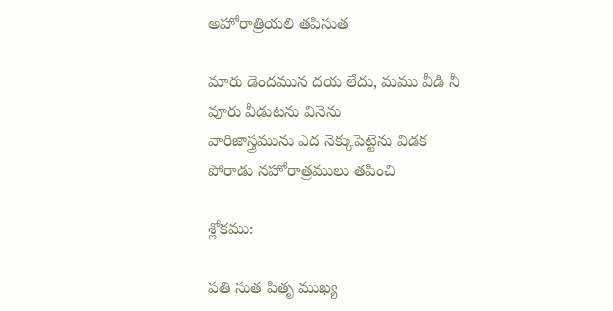అహోరాత్రియలి తపిసుత

మారు డెందమున దయ లేదు, మము వీడి నీ
వూరు వీడుటను వినెను
వారిజాస్త్రమును ఎద నెక్కుపెట్టెను విడక
పోరాడు నహోరాత్రములు తపించి

శ్లోకము:

పతి సుత పితృ ముఖ్య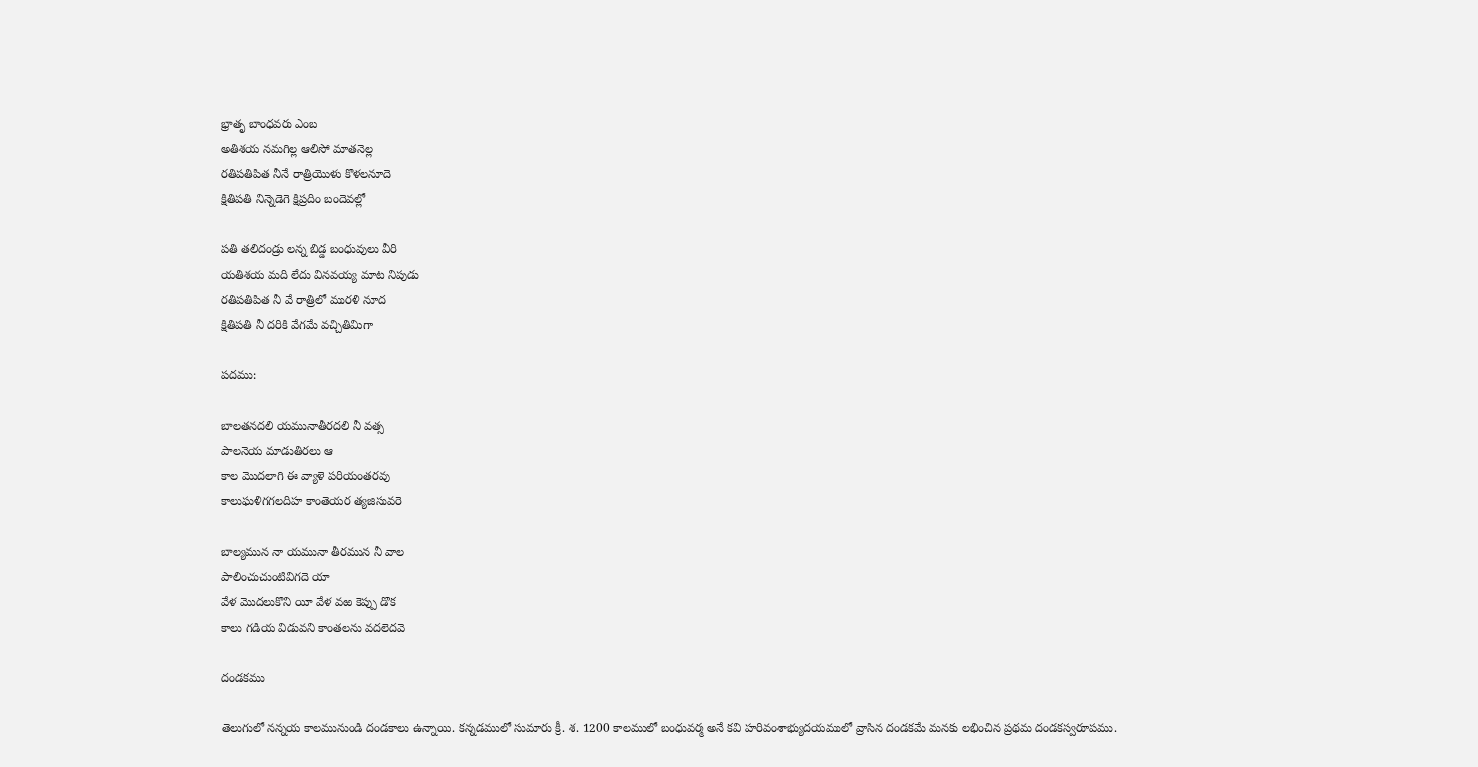భ్రాతృ బాంధవరు ఎంబ
అతిశయ నమగిల్ల ఆలిసో మాతనెల్ల
రతిపతిపిత నీనే రాత్రియొళు కొళలనూదె
క్షితిపతి నిన్నెడెగె క్షిప్రదిం బందెవల్లో

పతి తలిదండ్రు లన్న బిడ్డ బంధువులు వీరి
యతిశయ మది లేదు వినవయ్య మాట నిపుడు
రతిపతిపిత నీ వే రాత్రిలో మురళి నూద
క్షితిపతి నీ దరికి వేగమే వచ్చితిమిగా

పదము:

బాలతనదలి యమునాతీరదలి నీ వత్స
పాలనెయ మాడుతిరలు ఆ
కాల మొదలాగి ఈ వ్యాళె పరియంతరవు
కాలుఘళిగగలదిహ కాంతెయర త్యజిసువరె

బాల్యమున నా యమునా తీరమున నీ వాల
పాలించుచుంటివిగదె యా
వేళ మొదలుకొని యీ వేళ వఱ కెప్పు డొక
కాలు గడియ విడువని కాంతలను వదలెదవె

దండకము

తెలుగులో నన్నయ కాలమునుండి దండకాలు ఉన్నాయి. కన్నడములో సుమారు క్రీ. శ. 1200 కాలములో బంధువర్మ అనే కవి హరివంశాభ్యుదయములో వ్రాసిన దండకమే మనకు లభించిన ప్రథమ దండకస్వరూపము.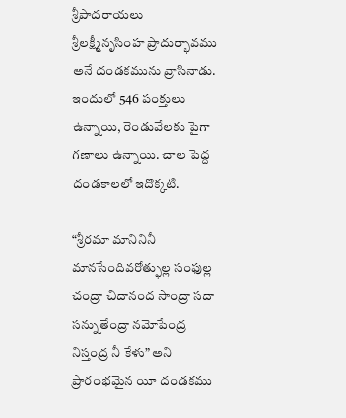శ్రీపాదరాయలు శ్రీలక్ష్మీనృసింహ ప్రాదుర్భావము అనే దండకమును వ్రాసినాడు. ఇందులో 546 పంక్తులు ఉన్నాయి, రెండువేలకు పైగా గణాలు ఉన్నాయి. చాల పెద్ద దండకాలలో ఇదొక్కటి.

“శ్రీరమా మానినినీ మానసేందివరోత్ఫుల్ల సంఫుల్ల చంద్రా చిదానంద సాంద్రా సదా సన్నుతేంద్రా నమోపేంద్ర నిస్తంద్ర నీ కేళు” అని ప్రారంభమైన యీ దండకము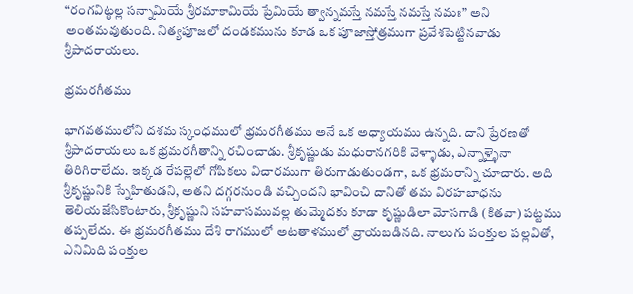“రంగవిట్ఠల్ల సన్నామియే శ్రీరమాకామియే ప్రేమియే త్వాన్నమస్తే నమస్తే నమస్తే నమః” అని అంతమవుతుంది. నిత్యపూజలో దండకమును కూడ ఒక పూజాస్తోత్రముగా ప్రవేశపెట్టినవాడు శ్రీపాదరాయలు.

భ్రమరగీతము

భాగవతములోని దశమ స్కంధములో భ్రమరగీతము అనే ఒక అధ్యాయము ఉన్నది. దాని ప్రేరణతో శ్రీపాదరాయలు ఒక భ్రమరగీతాన్ని రచించాడు. శ్రీకృష్ణుడు మధురానగరికి వెళ్ళాడు, ఎన్నాళ్ళైనా తిరిగిరాలేదు. ఇక్కడ రేపల్లెలో గోపికలు విచారముగా తిరుగాడుతుండగా, ఒక భ్రమరాన్ని చూచారు. అది శ్రీకృష్ణునికి స్నేహితుడని, అతని దగ్గరనుండి వచ్చిందని భావించి దానితో తమ విరహబాధను తెలియజేసికొంటారు, శ్రీకృష్ణుని సహవాసమువల్ల తుమ్మెదకు కూడా కృష్ణుడిలా మోసగాడి (కితవా) పట్టము తప్పలేదు. ఈ భ్రమరగీతము దేశి రాగములో అటతాళములో వ్రాయబడినది. నాలుగు పంక్తుల పల్లవితో, ఎనిమిది పంక్తుల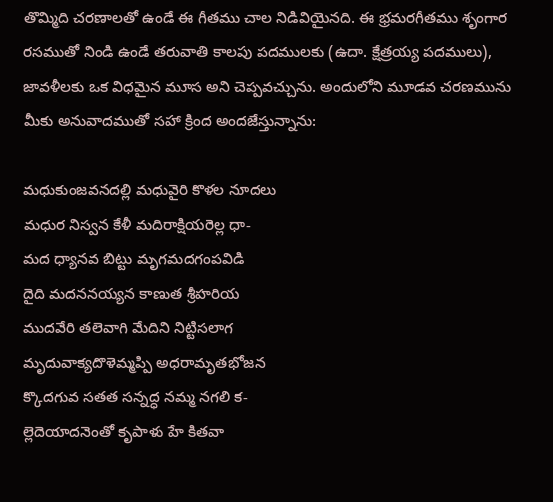తొమ్మిది చరణాలతో ఉండే ఈ గీతము చాల నిడివియైనది. ఈ భ్రమరగీతము శృంగార రసముతో నిండి ఉండే తరువాతి కాలపు పదములకు (ఉదా. క్షేత్రయ్య పదములు), జావళీలకు ఒక విధమైన మూస అని చెప్పవచ్చును. అందులోని మూడవ చరణమును మీకు అనువాదముతో సహా క్రింద అందజేస్తున్నాను:

మధుకుంజవనదల్లి మధువైరి కొళల నూదలు
మధుర నిస్వన కేళీ మదిరాక్షియరెల్ల ధా-
మద ధ్యానవ బిట్టు మృగమదగంపవిడి
దైది మదననయ్యన కాణుత శ్రీహరియ
ముదవేరి తలెవాగి మేదిని నిట్టిసలాగ
మృదువాక్యదొళెమ్మప్పి అధరామృతభోజన
క్కొదగువ సతత సన్నద్ధ నమ్మ నగలి క-
ల్లెదెయాదనెంతో కృపాళు హే కితవా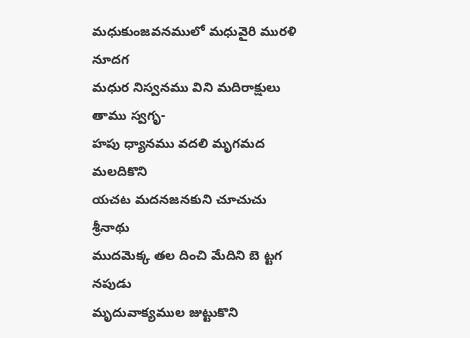మధుకుంజవనములో మధువైరి మురళి నూదగ
మధుర నిస్వనము విని మదిరాక్షులు తాము స్వగృ-
హపు ధ్యానము వదలి మృగమద మలదికొని
యచట మదనజనకుని చూచుచు శ్రీనాథు
ముదమెక్క తల దించి మేదిని బె ట్టగ నపుడు
మృదువాక్యముల జుట్టుకొని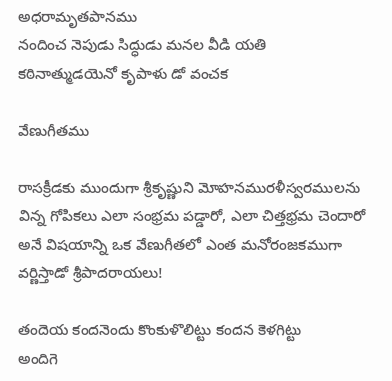అధరామృతపానము
నందించ నెపుడు సిద్ధుడు మనల వీడి యతి
కఠినాత్ముడయెనో కృపాళు డో వంచక

వేణుగీతము

రాసక్రీడకు ముందుగా శ్రీకృష్ణుని మోహనమురళీస్వరములను విన్న గోపికలు ఎలా సంభ్రమ పడ్డారో, ఎలా చిత్తభ్రమ చెందారో అనే విషయాన్ని ఒక వేణుగీతలో ఎంత మనోరంజకముగా వర్ణిస్తాడో శ్రీపాదరాయలు!

తందెయ కందనెందు కొంకుళొలిట్టు కందన కెళగిట్టు
అందిగె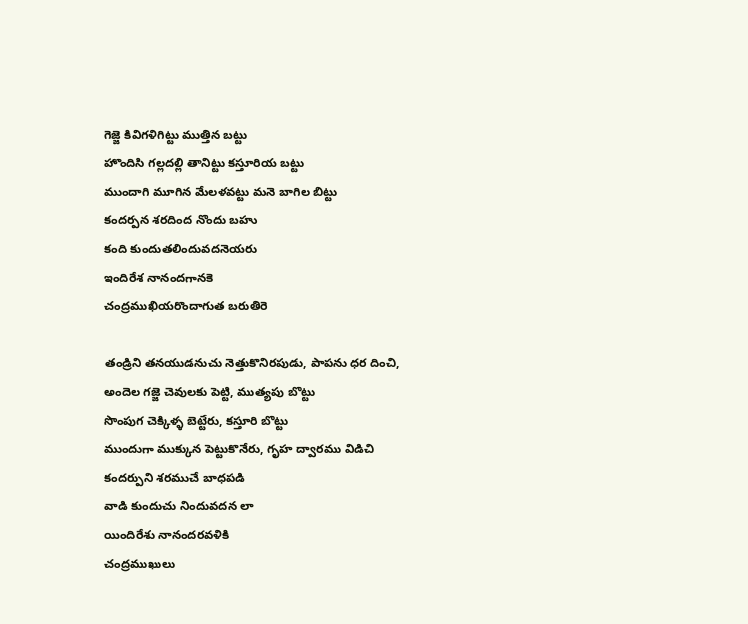గెజ్జె కివిగళిగిట్టు ముత్తిన బట్టు
హొందిసి గల్లదల్లి తానిట్టు కస్తూరియ బట్టు
ముందాగి మూగిన మేలళవట్టు మనె బాగిల బిట్టు
కందర్పన శరదింద నొందు బహు
కంది కుందుతలిందువదనెయరు
ఇందిరేశ నానందగానకె
చంద్రముఖియరొందాగుత బరుతిరె

తండ్రిని తనయుడనుచు నెత్తుకొనిరపుడు, పాపను ధర దించి,
అందెల గజ్జె చెవులకు పెట్టి, ముత్యపు బొట్టు
సొంపుగ చెక్కిళ్ళ బెట్టేరు, కస్తూరి బొట్టు
ముందుగా ముక్కున పెట్టుకొనేరు, గృహ ద్వారము విడిచి
కందర్పుని శరముచే బాధపడి
వాడి కుందుచు నిందువదన లా
యిందిరేశు నానందరవళికి
చంద్రముఖులు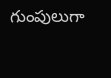గుంపులుగా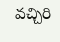వచ్చిరి